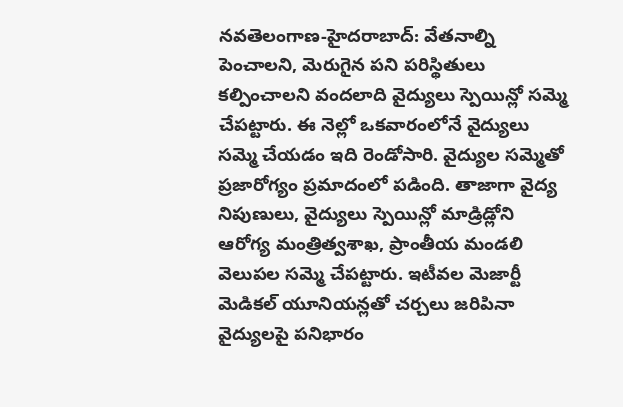నవతెలంగాణ-హైదరాబాద్: వేతనాల్ని పెంచాలని, మెరుగైన పని పరిస్థితులు కల్పించాలని వందలాది వైద్యులు స్పెయిన్లో సమ్మె చేపట్టారు. ఈ నెల్లో ఒకవారంలోనే వైద్యులు సమ్మె చేయడం ఇది రెండోసారి. వైద్యుల సమ్మెతో ప్రజారోగ్యం ప్రమాదంలో పడింది. తాజాగా వైద్య నిపుణులు, వైద్యులు స్పెయిన్లో మాడ్రిడ్లోని ఆరోగ్య మంత్రిత్వశాఖ, ప్రాంతీయ మండలి వెలుపల సమ్మె చేపట్టారు. ఇటీవల మెజార్టీ మెడికల్ యూనియన్లతో చర్చలు జరిపినా వైద్యులపై పనిభారం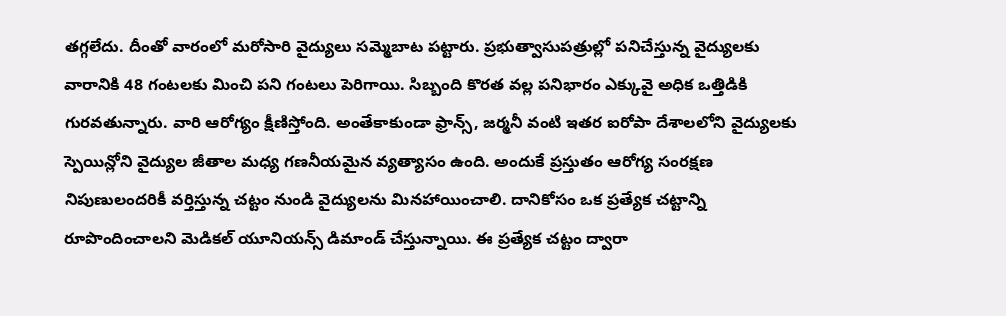తగ్గలేదు. దీంతో వారంలో మరోసారి వైద్యులు సమ్మెబాట పట్టారు. ప్రభుత్వాసుపత్రుల్లో పనిచేస్తున్న వైద్యులకు వారానికి 48 గంటలకు మించి పని గంటలు పెరిగాయి. సిబ్బంది కొరత వల్ల పనిభారం ఎక్కువై అధిక ఒత్తిడికి గురవతున్నారు. వారి ఆరోగ్యం క్షీణిస్తోంది. అంతేకాకుండా ఫ్రాన్స్, జర్మనీ వంటి ఇతర ఐరోపా దేశాలలోని వైద్యులకు స్పెయిన్లోని వైద్యుల జీతాల మధ్య గణనీయమైన వ్యత్యాసం ఉంది. అందుకే ప్రస్తుతం ఆరోగ్య సంరక్షణ నిపుణులందరికీ వర్తిస్తున్న చట్టం నుండి వైద్యులను మినహాయించాలి. దానికోసం ఒక ప్రత్యేక చట్టాన్ని రూపొందించాలని మెడికల్ యూనియన్స్ డిమాండ్ చేస్తున్నాయి. ఈ ప్రత్యేక చట్టం ద్వారా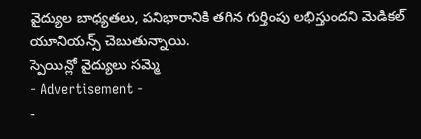వైద్యుల బాధ్యతలు, పనిభారానికి తగిన గుర్తింపు లభిస్తుందని మెడికల్ యూనియన్స్ చెబుతున్నాయి.
స్పెయిన్లో వైద్యులు సమ్మె
- Advertisement -
-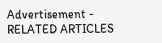Advertisement -
RELATED ARTICLES